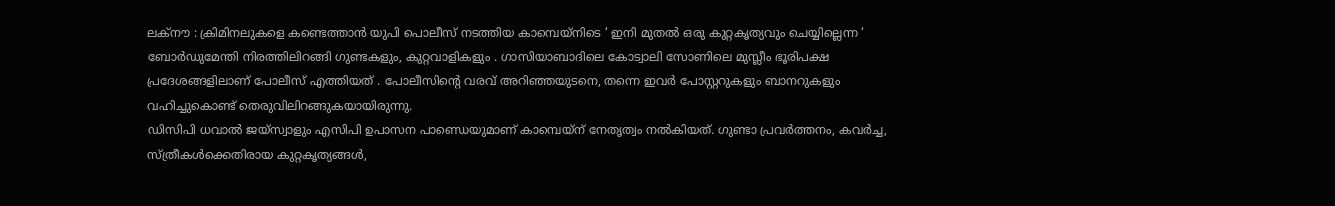ലക്നൗ : ക്രിമിനലുകളെ കണ്ടെത്താൻ യുപി പൊലീസ് നടത്തിയ കാമ്പെയ്നിടെ ‘ ഇനി മുതൽ ഒരു കുറ്റകൃത്യവും ചെയ്യില്ലെന്ന ‘ ബോർഡുമേന്തി നിരത്തിലിറങ്ങി ഗുണ്ടകളും, കുറ്റവാളികളും . ഗാസിയാബാദിലെ കോട്വാലി സോണിലെ മുസ്ലീം ഭൂരിപക്ഷ പ്രദേശങ്ങളിലാണ് പോലീസ് എത്തിയത് . പോലീസിന്റെ വരവ് അറിഞ്ഞയുടനെ, തന്നെ ഇവർ പോസ്റ്ററുകളും ബാനറുകളും വഹിച്ചുകൊണ്ട് തെരുവിലിറങ്ങുകയായിരുന്നു.
ഡിസിപി ധവാൽ ജയ്സ്വാളും എസിപി ഉപാസന പാണ്ഡെയുമാണ് കാമ്പെയ്ന് നേതൃത്വം നൽകിയത്. ഗുണ്ടാ പ്രവർത്തനം, കവർച്ച, സ്ത്രീകൾക്കെതിരായ കുറ്റകൃത്യങ്ങൾ,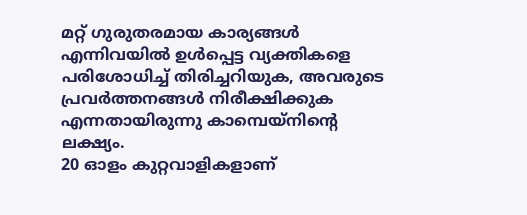മറ്റ് ഗുരുതരമായ കാര്യങ്ങൾ എന്നിവയിൽ ഉൾപ്പെട്ട വ്യക്തികളെ പരിശോധിച്ച് തിരിച്ചറിയുക, അവരുടെ പ്രവർത്തനങ്ങൾ നിരീക്ഷിക്കുക എന്നതായിരുന്നു കാമ്പെയ്നിന്റെ ലക്ഷ്യം.
20 ഓളം കുറ്റവാളികളാണ്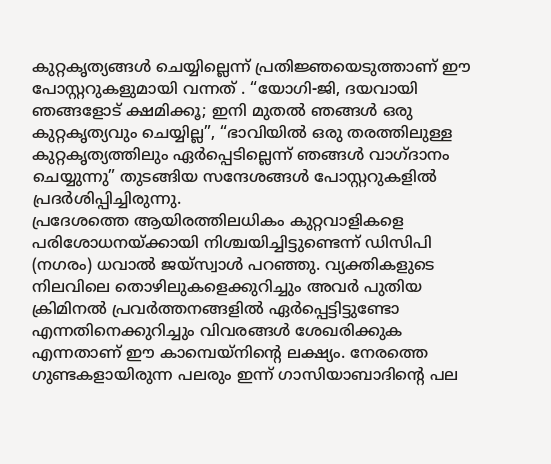കുറ്റകൃത്യങ്ങൾ ചെയ്യില്ലെന്ന് പ്രതിജ്ഞയെടുത്താണ് ഈ പോസ്റ്ററുകളുമായി വന്നത് . “യോഗി-ജി, ദയവായി ഞങ്ങളോട് ക്ഷമിക്കൂ; ഇനി മുതൽ ഞങ്ങൾ ഒരു കുറ്റകൃത്യവും ചെയ്യില്ല”, “ഭാവിയിൽ ഒരു തരത്തിലുള്ള കുറ്റകൃത്യത്തിലും ഏർപ്പെടില്ലെന്ന് ഞങ്ങൾ വാഗ്ദാനം ചെയ്യുന്നു” തുടങ്ങിയ സന്ദേശങ്ങൾ പോസ്റ്ററുകളിൽ പ്രദർശിപ്പിച്ചിരുന്നു.
പ്രദേശത്തെ ആയിരത്തിലധികം കുറ്റവാളികളെ പരിശോധനയ്ക്കായി നിശ്ചയിച്ചിട്ടുണ്ടെന്ന് ഡിസിപി (നഗരം) ധവാൽ ജയ്സ്വാൾ പറഞ്ഞു. വ്യക്തികളുടെ നിലവിലെ തൊഴിലുകളെക്കുറിച്ചും അവർ പുതിയ ക്രിമിനൽ പ്രവർത്തനങ്ങളിൽ ഏർപ്പെട്ടിട്ടുണ്ടോ എന്നതിനെക്കുറിച്ചും വിവരങ്ങൾ ശേഖരിക്കുക എന്നതാണ് ഈ കാമ്പെയ്നിന്റെ ലക്ഷ്യം. നേരത്തെ ഗുണ്ടകളായിരുന്ന പലരും ഇന്ന് ഗാസിയാബാദിന്റെ പല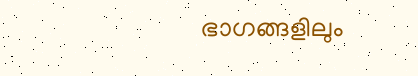ഭാഗങ്ങളിലും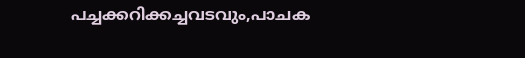പച്ചക്കറിക്കച്ചവടവും,പാചക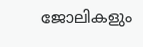ജോലികളും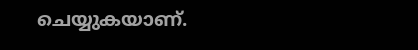ചെയ്യുകയാണ്.